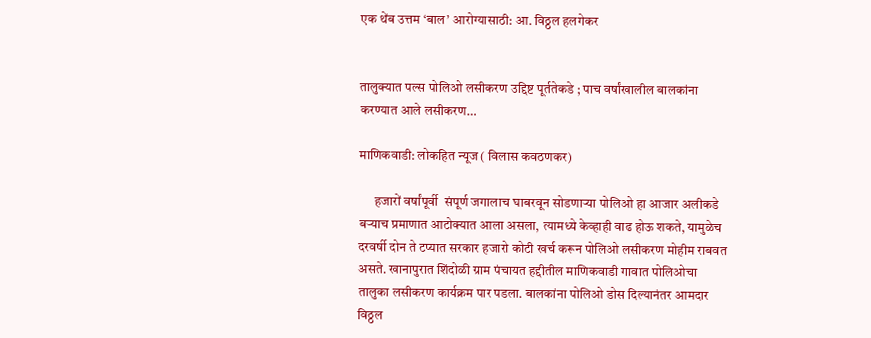एक थेंब उत्तम ‘बाल’ आरोग्यासाठी: आ. विठ्ठल हलगेकर


तालुक्यात पल्स पोलिओ लसीकरण उद्दिष्ट पूर्ततेकडे ; पाच वर्षांखालील बालकांना करण्यात आले लसीकरण…

माणिकवाडी: लोकहित न्यूज ( विलास कवठणकर)

      हजारों वर्षांपूर्वी  संपूर्ण जगालाच घाबरवून सोडणाऱ्या पोलिओ हा आजार अलीकडे बऱ्याच प्रमाणात आटोक्यात आला असला, त्यामध्ये केव्हाही वाढ होऊ शकते, यामुळेच दरवर्षी दोन ते टप्यात सरकार हजारो कोटी खर्च करून पोलिओ लसीकरण मोहीम राबवत असते. खानापुरात शिंदोळी ग्राम पंचायत हद्दीतील माणिकवाडी गावात पोलिओचा तालुका लसीकरण कार्यक्रम पार पडला. बालकांना पोलिओ डोस दिल्यानंतर आमदार विठ्ठल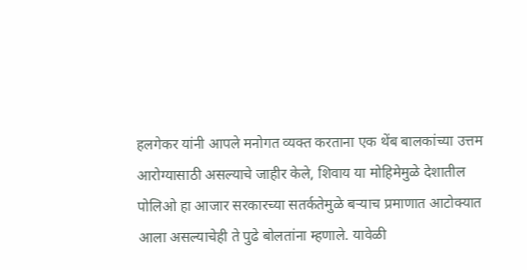हलगेकर यांनी आपले मनोगत व्यक्त करताना एक थेंब बालकांच्या उत्तम आरोग्यासाठी असल्याचे जाहीर केले, शिवाय या मोहिमेमुळे देशातील पोलिओ हा आजार सरकारच्या सतर्कतेमुळे बऱ्याच प्रमाणात आटोक्यात आला असल्याचेही ते पुढे बोलतांना म्हणाले. यावेळी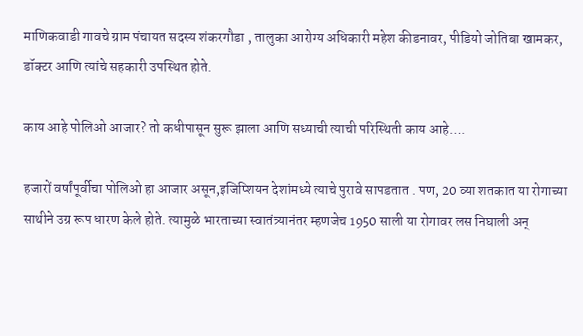माणिकवाडी गावचे ग्राम पंचायत सदस्य शंकरगौडा , तालुका आरोग्य अधिकारी महेश कीडनावर, पीडियो जोतिबा खामकर, डॉक्टर आणि त्यांचे सहकारी उपस्थित होते.

काय आहे पोलिओ आजार? तो कधीपासून सुरू झाला आणि सध्याची त्याची परिस्थिती काय आहे….

हजारों वर्षांपूर्वीचा पोलिओ हा आजार असून,इजिप्शियन देशांमध्ये त्याचे पुरावे सापडतात . पण, 20 व्या शतकात या रोगाच्या साथीने उग्र रूप धारण केले होते. त्यामुळे भारताच्या स्वातंत्र्यानंतर म्हणजेच 1950 साली या रोगावर लस निघाली अन्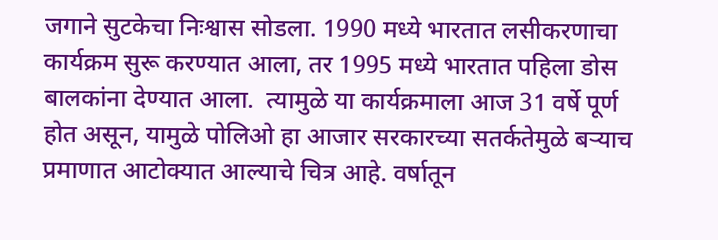जगाने सुटकेचा निःश्वास सोडला. 1990 मध्ये भारतात लसीकरणाचा कार्यक्रम सुरू करण्यात आला, तर 1995 मध्ये भारतात पहिला डोस बालकांना देण्यात आला.  त्यामुळे या कार्यक्रमाला आज 31 वर्षे पूर्ण होत असून, यामुळे पोलिओ हा आजार सरकारच्या सतर्कतेमुळे बऱ्याच प्रमाणात आटोक्यात आल्याचे चित्र आहे. वर्षातून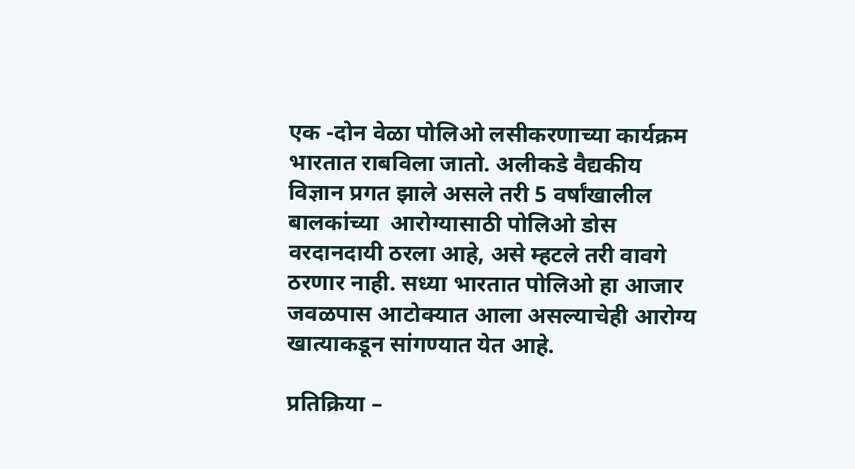एक -दोन वेळा पोलिओ लसीकरणाच्या कार्यक्रम भारतात राबविला जातो. अलीकडे वैद्यकीय विज्ञान प्रगत झाले असले तरी 5 वर्षांखालील बालकांच्या  आरोग्यासाठी पोलिओ डोस वरदानदायी ठरला आहे, असे म्हटले तरी वावगे ठरणार नाही. सध्या भारतात पोलिओ हा आजार जवळपास आटोक्यात आला असल्याचेही आरोग्य खात्याकडून सांगण्यात येत आहे.

प्रतिक्रिया –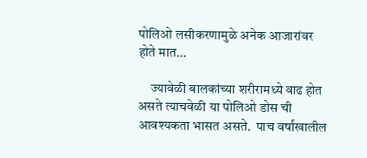पोलिओ लसीकरणामुळे अनेक आजारांवर होते मात…

     ज्यावेळी बालकांच्या शरीरामध्ये वाढ होत असते त्याचवेळी या पोलिओ डोस ची आवश्यकता भासत असते.  पाच वर्षांखालील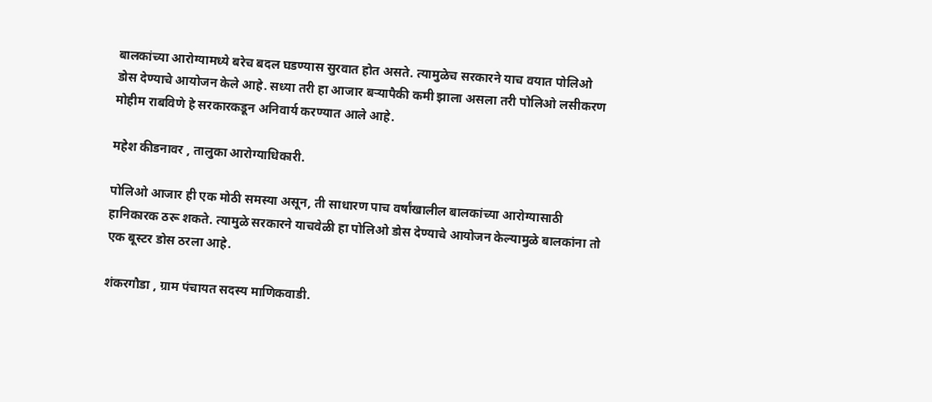बालकांच्या आरोग्यामध्ये बरेच बदल घडण्यास सुरवात होत असते. त्यामुळेच सरकारने याच वयात पोलिओ डोस देण्याचे आयोजन केले आहे. सध्या तरी हा आजार बऱ्यापैकी कमी झाला असला तरी पोलिओ लसीकरण मोहीम राबविणे हे सरकारकडून अनिवार्य करण्यात आले आहे.

महेश कीडनावर , तालुका आरोग्याधिकारी.

पोलिओ आजार ही एक मोठी समस्या असून, ती साधारण पाच वर्षांखालील बालकांच्या आरोग्यासाठी हानिकारक ठरू शकते. त्यामुळे सरकारने याचवेळी हा पोलिओ डोस देण्याचे आयोजन केल्यामुळे बालकांना तो एक बूस्टर डोस ठरला आहे.

शंकरगौडा , ग्राम पंचायत सदस्य माणिकवाडी.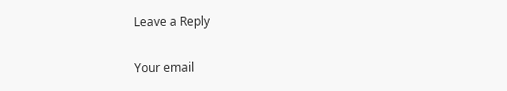Leave a Reply

Your email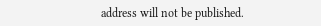address will not be published.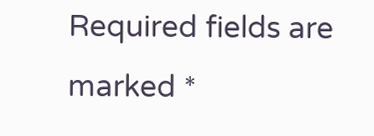Required fields are marked *